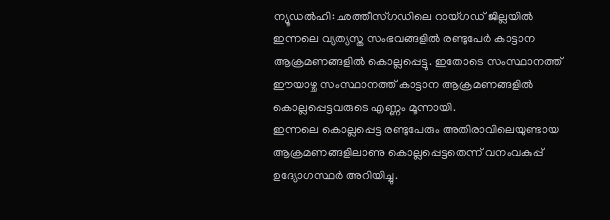ന്യൂഡൽഹി: ഛത്തീസ്ഗഡിലെ റായ്ഗഡ് ജില്ലയിൽ ഇന്നലെ വ്യത്യസ്ത സംഭവങ്ങളിൽ രണ്ടുപേർ കാട്ടാന ആക്രമണങ്ങളിൽ കൊല്ലപ്പെട്ടു. ഇതോടെ സംസ്ഥാനത്ത് ഈയാഴ്ച സംസ്ഥാനത്ത് കാട്ടാന ആക്രമണങ്ങളിൽ കൊല്ലപ്പെട്ടവരുടെ എണ്ണം മൂന്നായി.
ഇന്നലെ കൊല്ലപ്പെട്ട രണ്ടുപേരും അതിരാവിലെയുണ്ടായ ആക്രമണങ്ങളിലാണു കൊല്ലപ്പെട്ടതെന്ന് വനംവകുപ്പ് ഉദ്യോഗസ്ഥർ അറിയിച്ചു.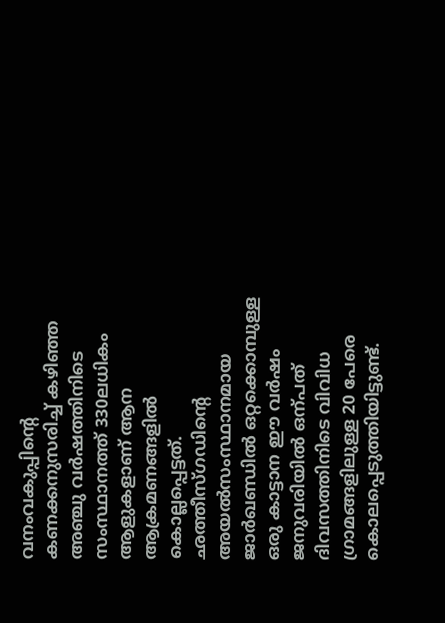വനംവകുപ്പിന്റെ കണക്കനുസരിച്ച് കഴിഞ്ഞ അഞ്ചു വർഷത്തിനിടെ സംസ്ഥാനത്ത് 330ലധികം ആളുകളാണ് ആന ആക്രമണങ്ങളിൽ കൊല്ലപ്പെട്ടത്. ഛത്തീസ്ഗഡിന്റെ അയൽസംസ്ഥാനമായ ജാർഖണ്ഡിൽ ഒറ്റക്കൊമ്പുള്ള ഒരു കാട്ടാന ഈ വർഷം ജനുവരിയിൽ ഒന്പത് ദിവസത്തിനിടെ വിവിധ ഗ്രാമങ്ങളിലുള്ള 20 പേരെ കൊലപ്പെടുത്തിയിട്ടുണ്ട്.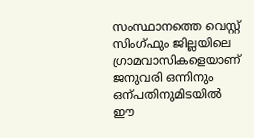സംസ്ഥാനത്തെ വെസ്റ്റ് സിംഗ്ഫും ജില്ലയിലെ ഗ്രാമവാസികളെയാണ് ജനുവരി ഒന്നിനും ഒന്പതിനുമിടയിൽ ഈ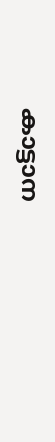കാട്ടാന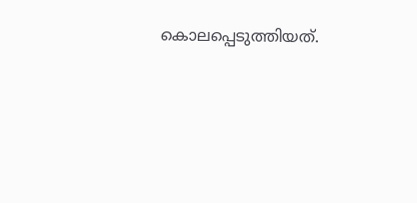കൊലപ്പെടുത്തിയത്.